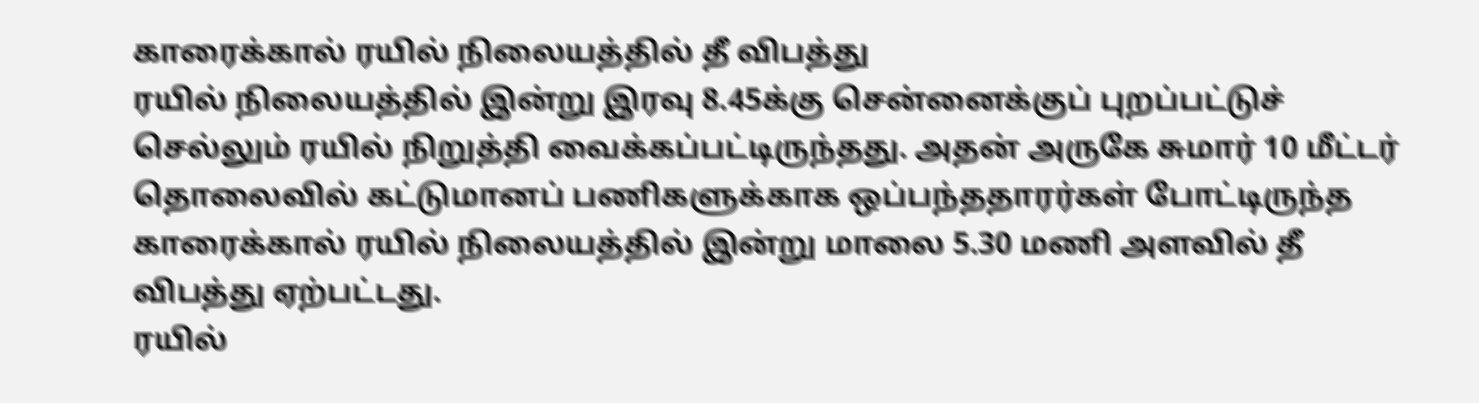காரைக்கால் ரயில் நிலையத்தில் தீ விபத்து
ரயில் நிலையத்தில் இன்று இரவு 8.45க்கு சென்னைக்குப் புறப்பட்டுச் செல்லும் ரயில் நிறுத்தி வைக்கப்பட்டிருந்தது. அதன் அருகே சுமார் 10 மீட்டர் தொலைவில் கட்டுமானப் பணிகளுக்காக ஒப்பந்ததாரர்கள் போட்டிருந்த
காரைக்கால் ரயில் நிலையத்தில் இன்று மாலை 5.30 மணி அளவில் தீ விபத்து ஏற்பட்டது.
ரயில்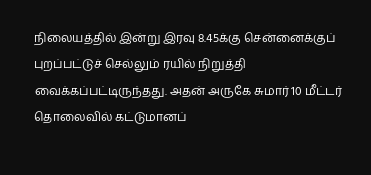நிலையத்தில் இன்று இரவு 8.45க்கு சென்னைக்குப் புறப்பட்டுச் செல்லும் ரயில் நிறுத்தி வைக்கப்பட்டிருந்தது. அதன் அருகே சுமார் 10 மீட்டர் தொலைவில் கட்டுமானப்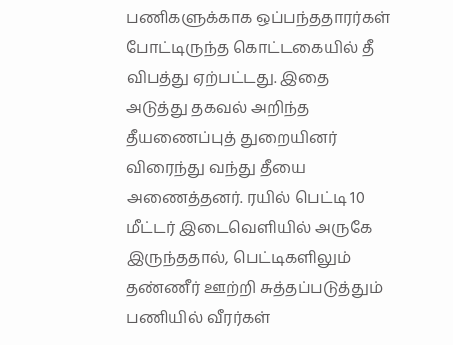பணிகளுக்காக ஒப்பந்ததாரர்கள் போட்டிருந்த கொட்டகையில் தீ விபத்து ஏற்பட்டது. இதை அடுத்து தகவல் அறிந்த தீயணைப்புத் துறையினர் விரைந்து வந்து தீயை அணைத்தனர். ரயில் பெட்டி 10 மீட்டர் இடைவெளியில் அருகே இருந்ததால், பெட்டிகளிலும் தண்ணீர் ஊற்றி சுத்தப்படுத்தும் பணியில் வீரர்கள்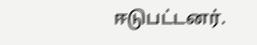ஈடுபட்டனர்.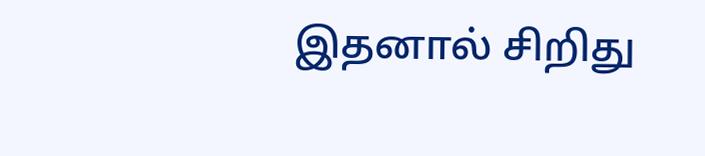இதனால் சிறிது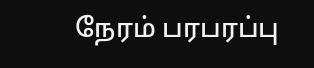நேரம் பரபரப்பு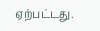ஏற்பட்டது.